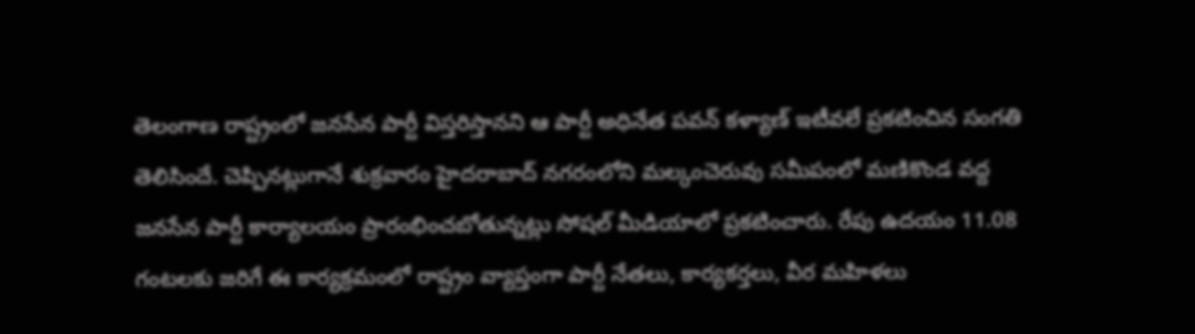తెలంగాణ రాష్ట్రంలో జనసేన పార్టీ విస్తరిస్తానని ఆ పార్టీ అధినేత పవన్ కళ్యాణ్ ఇటీవలే ప్రకటించిన సంగతి తెలిసిందే. చెప్పినట్లుగానే శుక్రవారం హైదరాబాద్ నగరంలోని మల్కంచెరువు సమీపంలో మణికొండ వద్ద జనసేన పార్టీ కార్యాలయం ప్రారంభించబోతున్నట్లు సోషల్ మీడియాలో ప్రకటించారు. రేపు ఉదయం 11.08 గంటలకు జరిగే ఈ కార్యక్రమంలో రాష్ట్రం వ్యాప్తంగా పార్టీ నేతలు, కార్యకర్తలు, వీర మహిళలు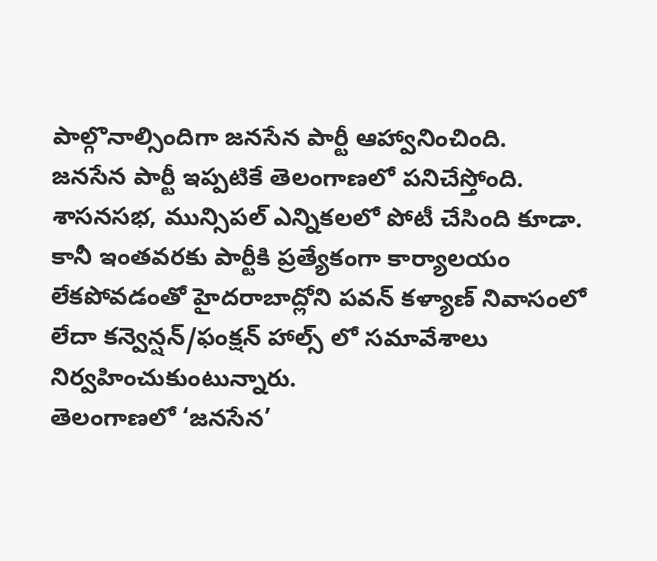పాల్గొనాల్సిందిగా జనసేన పార్టీ ఆహ్వానించింది.
జనసేన పార్టీ ఇప్పటికే తెలంగాణలో పనిచేస్తోంది. శాసనసభ, మున్సిపల్ ఎన్నికలలో పోటీ చేసింది కూడా. కానీ ఇంతవరకు పార్టీకి ప్రత్యేకంగా కార్యాలయం లేకపోవడంతో హైదరాబాద్లోని పవన్ కళ్యాణ్ నివాసంలో లేదా కన్వెన్షన్/ఫంక్షన్ హాల్స్ లో సమావేశాలు నిర్వహించుకుంటున్నారు.
తెలంగాణలో ‘జనసేన’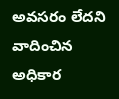అవసరం లేదని వాదించిన అధికార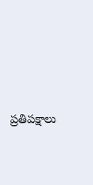ప్రతిపక్షాలు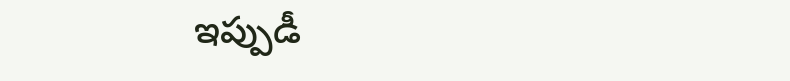ఇప్పుడీ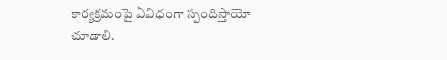కార్యక్రమంపై ఏవిధంగా స్పందిస్తాయో చూడాలి.